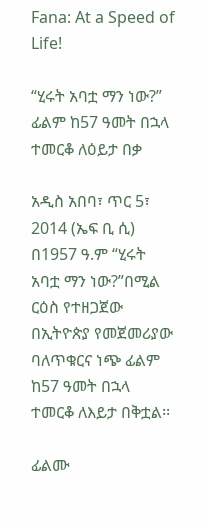Fana: At a Speed of Life!

“ሂሩት አባቷ ማን ነው?” ፊልም ከ57 ዓመት በኋላ ተመርቆ ለዕይታ በቃ

አዲስ አበባ፣ ጥር 5፣ 2014 (ኤፍ ቢ ሲ) በ1957 ዓ.ም “ሂሩት አባቷ ማን ነው?”በሚል ርዕስ የተዘጋጀው በኢትዮጵያ የመጀመሪያው ባለጥቁርና ነጭ ፊልም ከ57 ዓመት በኋላ ተመርቆ ለእይታ በቅቷል፡፡

ፊልሙ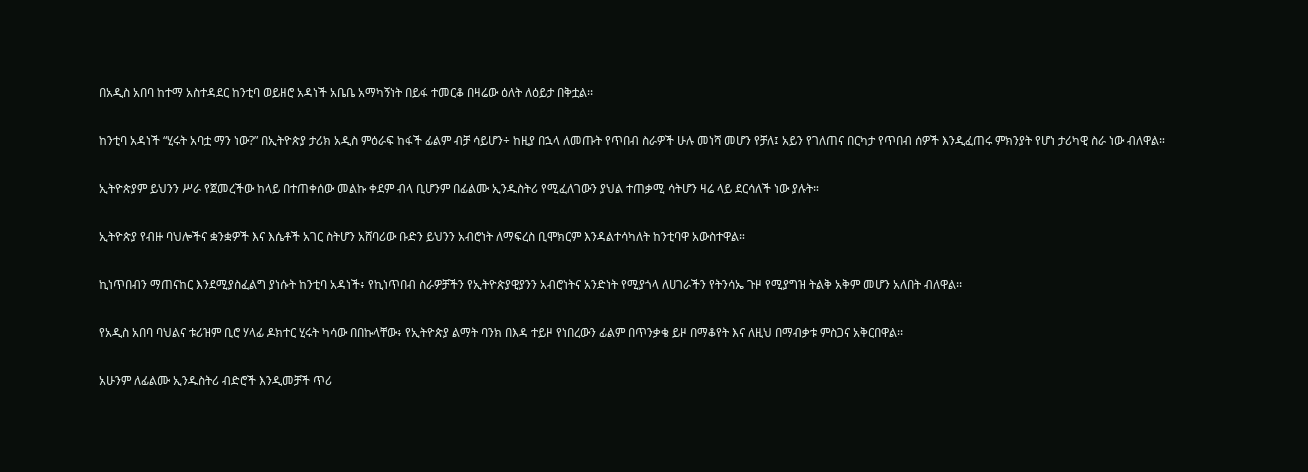በአዲስ አበባ ከተማ አስተዳደር ከንቲባ ወይዘሮ አዳነች አቤቤ አማካኝነት በይፋ ተመርቆ በዛሬው ዕለት ለዕይታ በቅቷል፡፡

ከንቲባ አዳነች “ሂሩት አባቷ ማን ነው?” በኢትዮጵያ ታሪክ አዲስ ምዕራፍ ከፋች ፊልም ብቻ ሳይሆን÷ ከዚያ በኋላ ለመጡት የጥበብ ስራዎች ሁሉ መነሻ መሆን የቻለ፤ አይን የገለጠና በርካታ የጥበብ ሰዎች እንዲፈጠሩ ምክንያት የሆነ ታሪካዊ ስራ ነው ብለዋል።

ኢትዮጵያም ይህንን ሥራ የጀመረችው ከላይ በተጠቀሰው መልኩ ቀደም ብላ ቢሆንም በፊልሙ ኢንዱስትሪ የሚፈለገውን ያህል ተጠቃሚ ሳትሆን ዛሬ ላይ ደርሳለች ነው ያሉት።

ኢትዮጵያ የብዙ ባህሎችና ቋንቋዎች እና እሴቶች አገር ስትሆን አሸባሪው ቡድን ይህንን አብሮነት ለማፍረስ ቢሞክርም እንዳልተሳካለት ከንቲባዋ አውስተዋል።

ኪነጥበብን ማጠናከር እንደሚያስፈልግ ያነሱት ከንቲባ አዳነች፥ የኪነጥበብ ስራዎቻችን የኢትዮጵያዊያንን አብሮነትና አንድነት የሚያጎላ ለሀገራችን የትንሳኤ ጉዞ የሚያግዝ ትልቅ አቅም መሆን አለበት ብለዋል፡፡

የአዲስ አበባ ባህልና ቱሪዝም ቢሮ ሃላፊ ዶክተር ሂሩት ካሳው በበኩላቸው፥ የኢትዮጵያ ልማት ባንክ በእዳ ተይዞ የነበረውን ፊልም በጥንቃቄ ይዞ በማቆየት እና ለዚህ በማብቃቱ ምስጋና አቅርበዋል፡፡

አሁንም ለፊልሙ ኢንዱስትሪ ብድሮች እንዲመቻች ጥሪ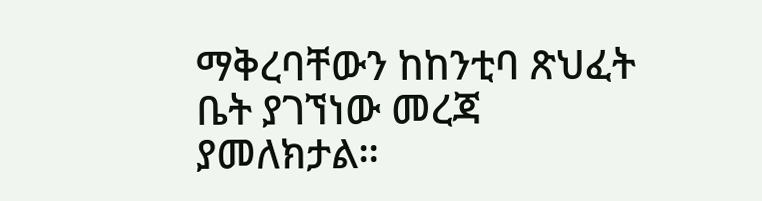ማቅረባቸውን ከከንቲባ ጽህፈት ቤት ያገኘነው መረጃ ያመለክታል።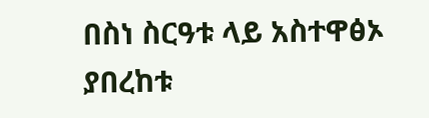በስነ ስርዓቱ ላይ አስተዋፅኦ ያበረከቱ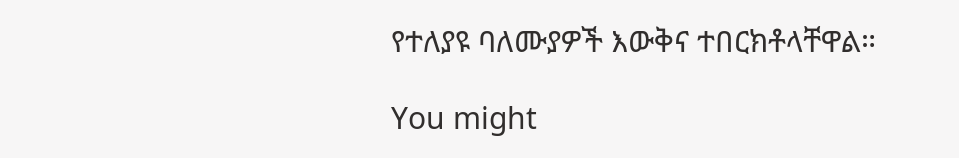የተለያዩ ባለሙያዎች እውቅና ተበርክቶላቸዋል።

You might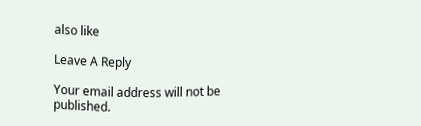also like

Leave A Reply

Your email address will not be published.